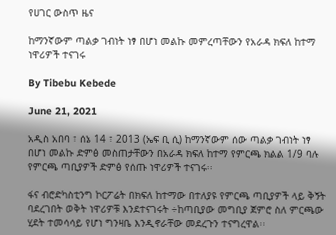የሀገር ውስጥ ዜና

ከማንኛውም ጣልቃ ገብነት ነፃ በሆነ መልኩ መምረጣቸውን የአራዳ ክፍለ ከተማ ነዋሪዎች ተናገሩ

By Tibebu Kebede

June 21, 2021

አዲስ አበባ ፣ ሰኔ 14 ፣ 2013 (ኤፍ ቢ ሲ) ከማንኛውም ሰው ጣልቃ ገብነት ነፃ በሆነ መልኩ ድምፅ መስጠታቸውን በአራዳ ክፍለ ከተማ የምርጫ ክልል 1/9 ባሉ የምርጫ ጣቢያዎች ድምፅ የሰጡ ነዋሪዎች ተናገሩ፡፡

ፋና ብሮድካስቲንግ ኮርፖሬት በክፍለ ከተማው በተለያዩ የምርጫ ጣቢያዎች ላይ ቅኝት ባደረገበት ወቅት ነዋሪዎቹ እንደተናገሩት ÷ከጣቢያው መግቢያ ጀምሮ ስለ ምርጫው ሂደት ተመሳሳይ የሆነ ግንዛቤ እንዲኖራቸው መደረጉን ተናግረዋል፡፡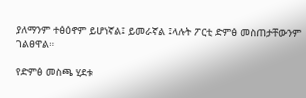ያለማንም ተፅዕኖም ይሆነኛል፤ ይመራኛል ፤ላሉት ፖርቲ ድምፅ መስጠታቸውንም ገልፀዋል።

የድምፅ መስጫ ሂደቱ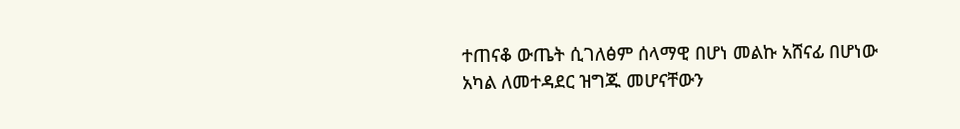ተጠናቆ ውጤት ሲገለፅም ሰላማዊ በሆነ መልኩ አሸናፊ በሆነው አካል ለመተዳደር ዝግጁ መሆናቸውን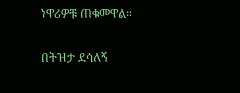ነዋሪዎቹ ጠቁመዋል።

በትዝታ ደሳለኝ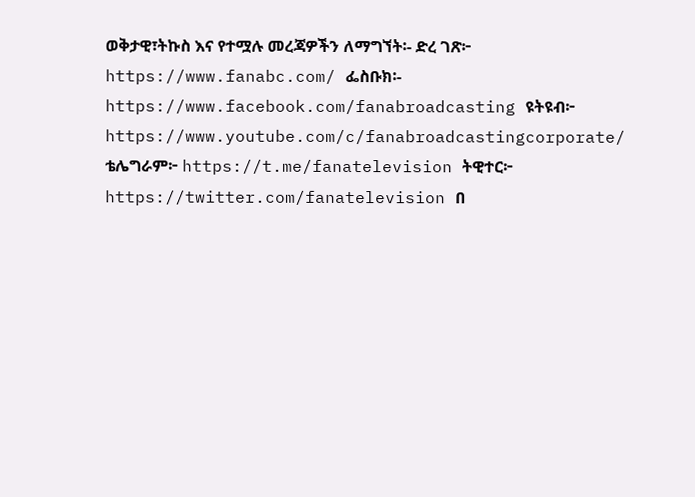ወቅታዊ፣ትኩስ እና የተሟሉ መረጃዎችን ለማግኘት፡- ድረ ገጽ፦ https://www.fanabc.com/ ፌስቡክ፡- https://www.facebook.com/fanabroadcasting ዩትዩብ፦ https://www.youtube.com/c/fanabroadcastingcorporate/ ቴሌግራም፦ https://t.me/fanatelevision ትዊተር፦ https://twitter.com/fanatelevision በ